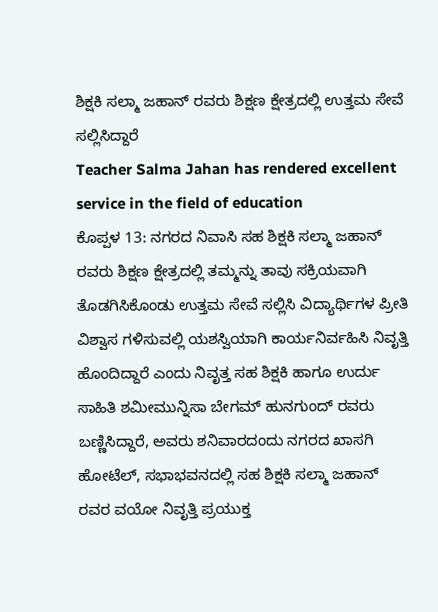ಶಿಕ್ಷಕಿ ಸಲ್ಮಾ ಜಹಾನ್ ರವರು ಶಿಕ್ಷಣ ಕ್ಷೇತ್ರದಲ್ಲಿ ಉತ್ತಮ ಸೇವೆ ಸಲ್ಲಿಸಿದ್ದಾರೆ
Teacher Salma Jahan has rendered excellent service in the field of education
ಕೊಪ್ಪಳ 13: ನಗರದ ನಿವಾಸಿ ಸಹ ಶಿಕ್ಷಕಿ ಸಲ್ಮಾ ಜಹಾನ್ ರವರು ಶಿಕ್ಷಣ ಕ್ಷೇತ್ರದಲ್ಲಿ ತಮ್ಮನ್ನು ತಾವು ಸಕ್ರಿಯವಾಗಿ ತೊಡಗಿಸಿಕೊಂಡು ಉತ್ತಮ ಸೇವೆ ಸಲ್ಲಿಸಿ ವಿದ್ಯಾರ್ಥಿಗಳ ಪ್ರೀತಿ ವಿಶ್ವಾಸ ಗಳಿಸುವಲ್ಲಿ ಯಶಸ್ವಿಯಾಗಿ ಕಾರ್ಯನಿರ್ವಹಿಸಿ ನಿವೃತ್ತಿ ಹೊಂದಿದ್ದಾರೆ ಎಂದು ನಿವೃತ್ತ ಸಹ ಶಿಕ್ಷಕಿ ಹಾಗೂ ಉರ್ದು ಸಾಹಿತಿ ಶಮೀಮುನ್ನಿಸಾ ಬೇಗಮ್ ಹುನಗುಂದ್ ರವರು ಬಣ್ಣಿಸಿದ್ದಾರೆ, ಅವರು ಶನಿವಾರದಂದು ನಗರದ ಖಾಸಗಿ ಹೋಟೆಲ್, ಸಭಾಭವನದಲ್ಲಿ ಸಹ ಶಿಕ್ಷಕಿ ಸಲ್ಮಾ ಜಹಾನ್ ರವರ ವಯೋ ನಿವೃತ್ತಿ ಪ್ರಯುಕ್ತ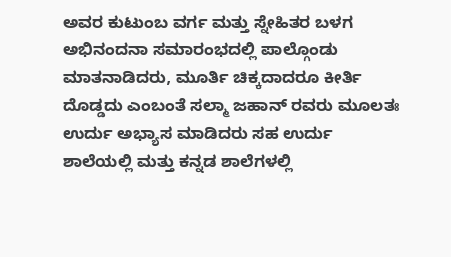ಅವರ ಕುಟುಂಬ ವರ್ಗ ಮತ್ತು ಸ್ನೇಹಿತರ ಬಳಗ ಅಭಿನಂದನಾ ಸಮಾರಂಭದಲ್ಲಿ ಪಾಲ್ಗೊಂಡು ಮಾತನಾಡಿದರು, ಮೂರ್ತಿ ಚಿಕ್ಕದಾದರೂ ಕೀರ್ತಿ ದೊಡ್ಡದು ಎಂಬಂತೆ ಸಲ್ಮಾ ಜಹಾನ್ ರವರು ಮೂಲತಃ ಉರ್ದು ಅಭ್ಯಾಸ ಮಾಡಿದರು ಸಹ ಉರ್ದು ಶಾಲೆಯಲ್ಲಿ ಮತ್ತು ಕನ್ನಡ ಶಾಲೆಗಳಲ್ಲಿ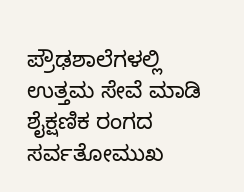ಪ್ರೌಢಶಾಲೆಗಳಲ್ಲಿ ಉತ್ತಮ ಸೇವೆ ಮಾಡಿ ಶೈಕ್ಷಣಿಕ ರಂಗದ ಸರ್ವತೋಮುಖ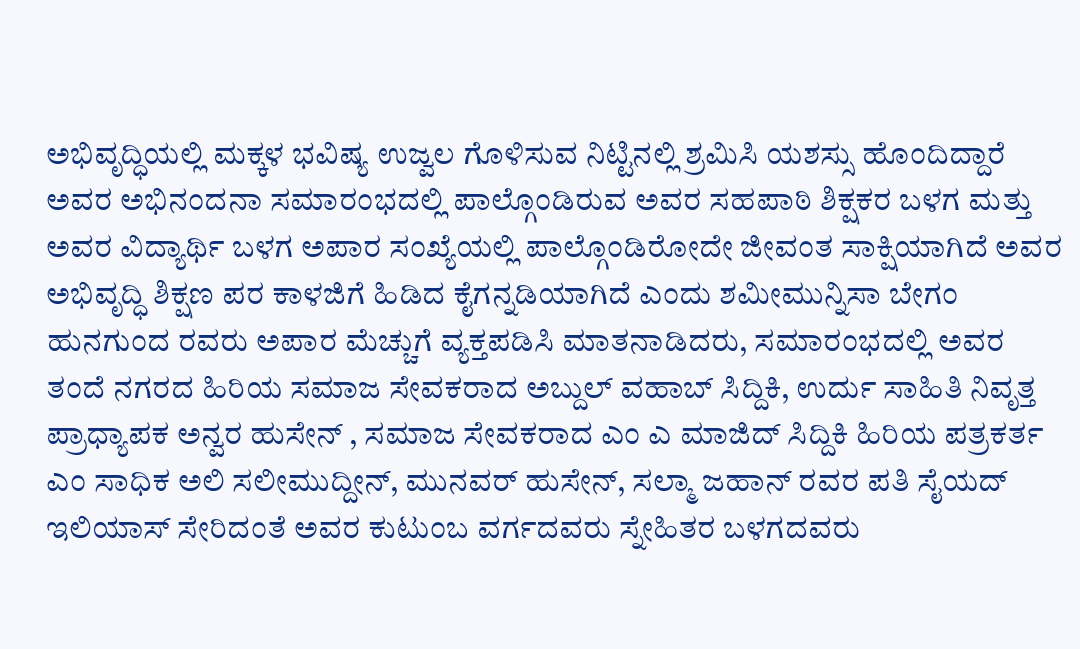ಅಭಿವೃದ್ಧಿಯಲ್ಲಿ ಮಕ್ಕಳ ಭವಿಷ್ಯ ಉಜ್ವಲ ಗೊಳಿಸುವ ನಿಟ್ಟಿನಲ್ಲಿ ಶ್ರಮಿಸಿ ಯಶಸ್ಸು ಹೊಂದಿದ್ದಾರೆ
ಅವರ ಅಭಿನಂದನಾ ಸಮಾರಂಭದಲ್ಲಿ ಪಾಲ್ಗೊಂಡಿರುವ ಅವರ ಸಹಪಾಠಿ ಶಿಕ್ಷಕರ ಬಳಗ ಮತ್ತು ಅವರ ವಿದ್ಯಾರ್ಥಿ ಬಳಗ ಅಪಾರ ಸಂಖ್ಯೆಯಲ್ಲಿ ಪಾಲ್ಗೊಂಡಿರೋದೇ ಜೀವಂತ ಸಾಕ್ಷಿಯಾಗಿದೆ ಅವರ ಅಭಿವೃದ್ಧಿ ಶಿಕ್ಷಣ ಪರ ಕಾಳಜಿಗೆ ಹಿಡಿದ ಕೈಗನ್ನಡಿಯಾಗಿದೆ ಎಂದು ಶಮೀಮುನ್ನಿಸಾ ಬೇಗಂ ಹುನಗುಂದ ರವರು ಅಪಾರ ಮೆಚ್ಚುಗೆ ವ್ಯಕ್ತಪಡಿಸಿ ಮಾತನಾಡಿದರು, ಸಮಾರಂಭದಲ್ಲಿ ಅವರ ತಂದೆ ನಗರದ ಹಿರಿಯ ಸಮಾಜ ಸೇವಕರಾದ ಅಬ್ದುಲ್ ವಹಾಬ್ ಸಿದ್ದಿಕಿ, ಉರ್ದು ಸಾಹಿತಿ ನಿವೃತ್ತ ಪ್ರಾಧ್ಯಾಪಕ ಅನ್ವರ ಹುಸೇನ್ , ಸಮಾಜ ಸೇವಕರಾದ ಎಂ ಎ ಮಾಜಿದ್ ಸಿದ್ದಿಕಿ ಹಿರಿಯ ಪತ್ರಕರ್ತ ಎಂ ಸಾಧಿಕ ಅಲಿ ಸಲೀಮುದ್ದೀನ್, ಮುನವರ್ ಹುಸೇನ್, ಸಲ್ಮಾ ಜಹಾನ್ ರವರ ಪತಿ ಸೈಯದ್ ಇಲಿಯಾಸ್ ಸೇರಿದಂತೆ ಅವರ ಕುಟುಂಬ ವರ್ಗದವರು ಸ್ನೇಹಿತರ ಬಳಗದವರು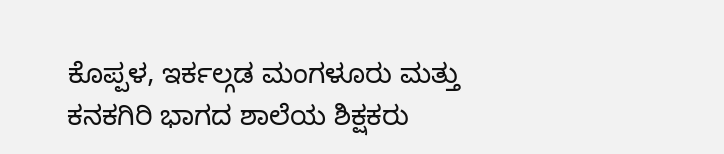ಕೊಪ್ಪಳ, ಇರ್ಕಲ್ಗಡ ಮಂಗಳೂರು ಮತ್ತು ಕನಕಗಿರಿ ಭಾಗದ ಶಾಲೆಯ ಶಿಕ್ಷಕರು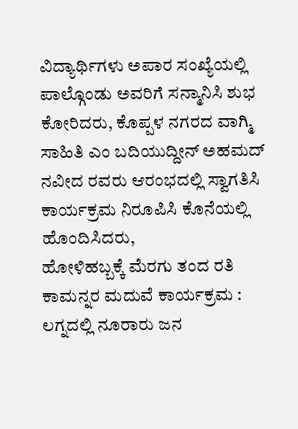ವಿದ್ಯಾರ್ಥಿಗಳು ಅಪಾರ ಸಂಖ್ಯೆಯಲ್ಲಿ ಪಾಲ್ಗೊಂಡು ಅವರಿಗೆ ಸನ್ಮಾನಿಸಿ ಶುಭ ಕೋರಿದರು, ಕೊಪ್ಪಳ ನಗರದ ವಾಗ್ಮಿ ಸಾಹಿತಿ ಎಂ ಬದಿಯುದ್ದೀನ್ ಅಹಮದ್ ನವೀದ ರವರು ಆರಂಭದಲ್ಲಿ ಸ್ವಾಗತಿಸಿ ಕಾರ್ಯಕ್ರಮ ನಿರೂಪಿಸಿ ಕೊನೆಯಲ್ಲಿ ಹೊಂದಿಸಿದರು,
ಹೋಳಿಹಬ್ಬಕ್ಕೆ ಮೆರಗು ತಂದ ರತಿ ಕಾಮನ್ನರ ಮದುವೆ ಕಾರ್ಯಕ್ರಮ : ಲಗ್ನದಲ್ಲಿ ನೂರಾರು ಜನ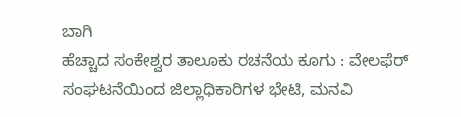ಬಾಗಿ
ಹೆಚ್ಚಾದ ಸಂಕೇಶ್ವರ ತಾಲೂಕು ರಚನೆಯ ಕೂಗು : ವೇಲಫೆರ್ ಸಂಘಟನೆಯಿಂದ ಜಿಲ್ಲಾಧಿಕಾರಿಗಳ ಭೇಟಿ, ಮನವಿ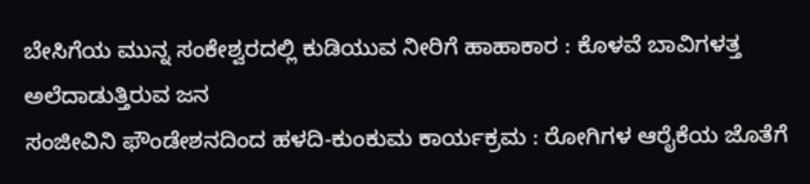ಬೇಸಿಗೆಯ ಮುನ್ನ ಸಂಕೇಶ್ವರದಲ್ಲಿ ಕುಡಿಯುವ ನೀರಿಗೆ ಹಾಹಾಕಾರ : ಕೊಳವೆ ಬಾವಿಗಳತ್ತ ಅಲೆದಾಡುತ್ತಿರುವ ಜನ
ಸಂಜೀವಿನಿ ಫೌಂಡೇಶನದಿಂದ ಹಳದಿ-ಕುಂಕುಮ ಕಾರ್ಯಕ್ರಮ : ರೋಗಿಗಳ ಆರೈಕೆಯ ಜೊತೆಗೆ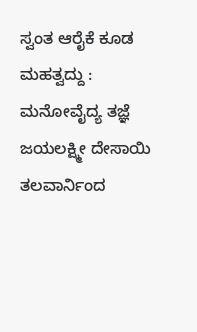ಸ್ವಂತ ಆರೈಕೆ ಕೂಡ ಮಹತ್ವದ್ದು : ಮನೋವೈದ್ಯ ತಜ್ಞೆ ಜಯಲಕ್ಷ್ಮೀ ದೇಸಾಯಿ
ತಲವಾರ್ನಿಂದ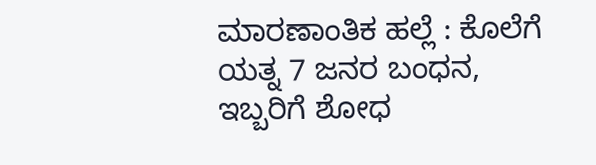ಮಾರಣಾಂತಿಕ ಹಲ್ಲೆ : ಕೊಲೆಗೆ ಯತ್ನ 7 ಜನರ ಬಂಧನ, ಇಬ್ಬರಿಗೆ ಶೋಧ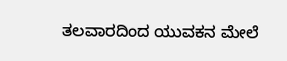ತಲವಾರದಿಂದ ಯುವಕನ ಮೇಲೆ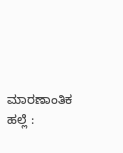ಮಾರಣಾಂತಿಕ ಹಲ್ಲೆ :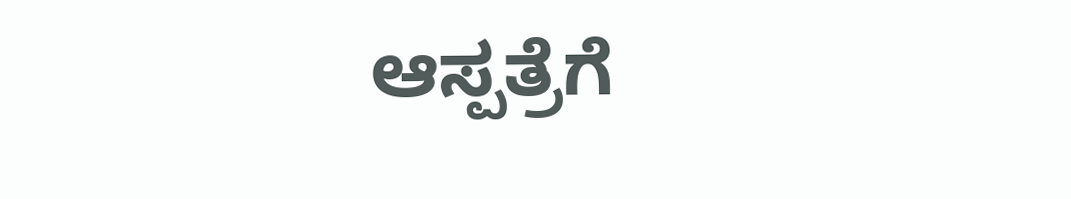ಆಸ್ಪತ್ರೆಗೆ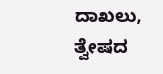ದಾಖಲು, ತ್ವೇಷದ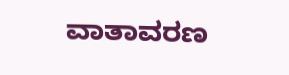ವಾತಾವರಣ